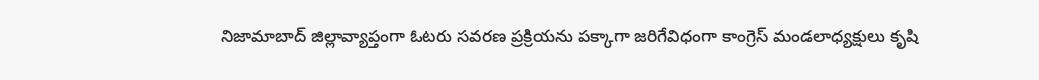నిజామాబాద్ జిల్లావ్యాప్తంగా ఓటరు సవరణ ప్రక్రియను పక్కాగా జరిగేవిధంగా కాంగ్రెస్ మండలాధ్యక్షులు కృషి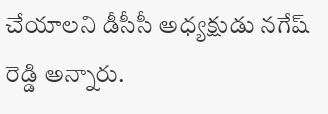చేయాలని డీసీసీ అధ్యక్షుడు నగేష్ రెడ్డి అన్నారు.